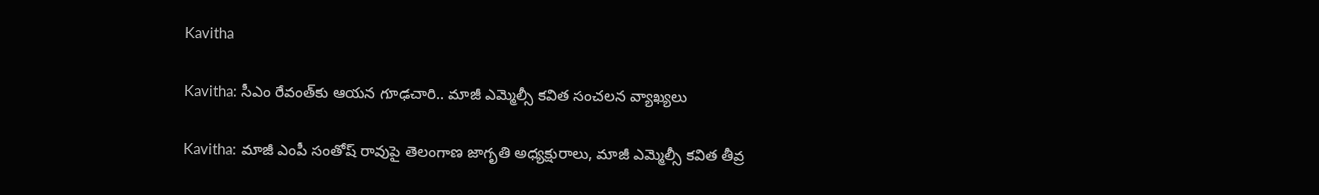Kavitha

Kavitha: సీఎం రేవంత్‌కు ఆయన గూఢచారి.. మాజీ ఎమ్మెల్సీ కవిత సంచలన వ్యాఖ్యలు

Kavitha: మాజీ ఎంపీ సంతోష్ రావుపై తెలంగాణ జాగృతి అధ్యక్షురాలు, మాజీ ఎమ్మెల్సీ కవిత తీవ్ర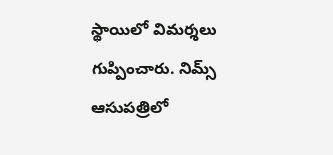స్థాయిలో విమర్శలు గుప్పించారు. నిమ్స్ ఆసుపత్రిలో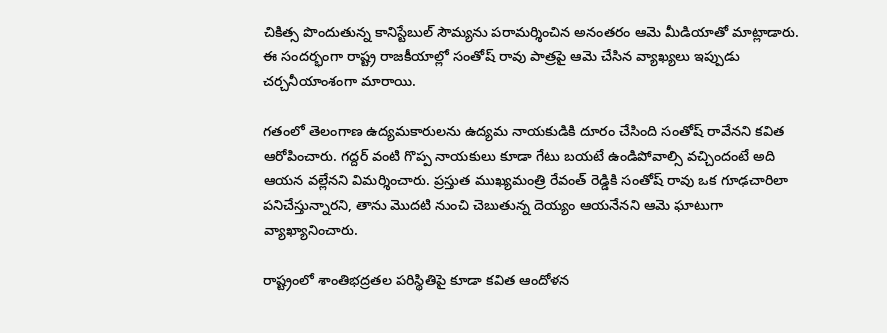చికిత్స పొందుతున్న కానిస్టేబుల్ సౌమ్యను పరామర్శించిన అనంతరం ఆమె మీడియాతో మాట్లాడారు. ఈ సందర్భంగా రాష్ట్ర రాజకీయాల్లో సంతోష్ రావు పాత్రపై ఆమె చేసిన వ్యాఖ్యలు ఇప్పుడు చర్చనీయాంశంగా మారాయి.

గతంలో తెలంగాణ ఉద్యమకారులను ఉద్యమ నాయకుడికి దూరం చేసింది సంతోష్ రావేనని కవిత ఆరోపించారు. గద్దర్ వంటి గొప్ప నాయకులు కూడా గేటు బయటే ఉండిపోవాల్సి వచ్చిందంటే అది ఆయన వల్లేనని విమర్శించారు. ప్రస్తుత ముఖ్యమంత్రి రేవంత్ రెడ్డికి సంతోష్ రావు ఒక గూఢచారిలా పనిచేస్తున్నారని, తాను మొదటి నుంచి చెబుతున్న దెయ్యం ఆయనేనని ఆమె ఘాటుగా వ్యాఖ్యానించారు.

రాష్ట్రంలో శాంతిభద్రతల పరిస్థితిపై కూడా కవిత ఆందోళన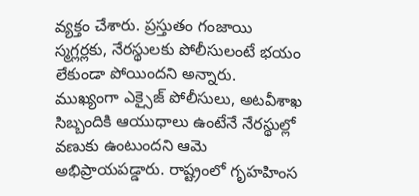వ్యక్తం చేశారు. ప్రస్తుతం గంజాయి స్మగ్లర్లకు, నేరస్థులకు పోలీసులంటే భయం లేకుండా పోయిందని అన్నారు. ముఖ్యంగా ఎక్సైజ్ పోలీసులు, అటవీశాఖ సిబ్బందికి ఆయుధాలు ఉంటేనే నేరస్థుల్లో వణుకు ఉంటుందని ఆమె అభిప్రాయపడ్డారు. రాష్ట్రంలో గృహహింస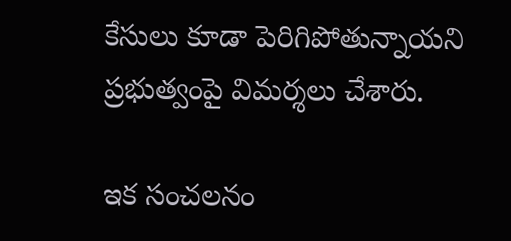కేసులు కూడా పెరిగిపోతున్నాయని ప్రభుత్వంపై విమర్శలు చేశారు.

ఇక సంచలనం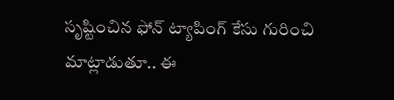సృష్టించిన ఫోన్ ట్యాపింగ్ కేసు గురించి మాట్లాడుతూ.. ఈ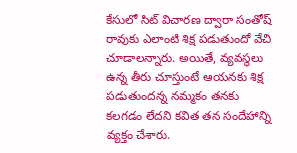కేసులో సిట్ విచారణ ద్వారా సంతోష్ రావుకు ఎలాంటి శిక్ష పడుతుందో వేచి చూడాలన్నారు. అయితే, వ్యవస్థలు ఉన్న తీరు చూస్తుంటే ఆయనకు శిక్ష పడుతుందన్న నమ్మకం తనకు కలగడం లేదని కవిత తన సందేహాన్ని వ్యక్తం చేశారు.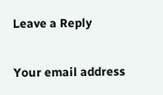Leave a Reply

Your email address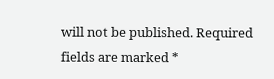will not be published. Required fields are marked *